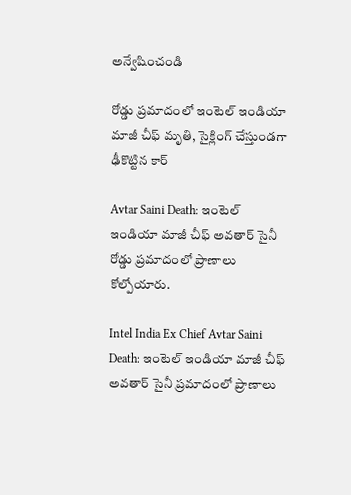అన్వేషించండి

రోడ్డు ప్రమాదంలో ఇంటెల్ ఇండియా మాజీ చీఫ్ మృతి, సైక్లింగ్ చేస్తుండగా ఢీకొట్టిన కార్

Avtar Saini Death: ఇంటెల్ ఇండియా మాజీ చీఫ్ అవతార్ సైనీ రోడ్డు ప్రమాదంలో ప్రాణాలు కోల్పోయారు.

Intel India Ex Chief Avtar Saini Death: ఇంటెల్ ఇండియా మాజీ చీఫ్ అవతార్ సైనీ ప్రమాదంలో ప్రాణాలు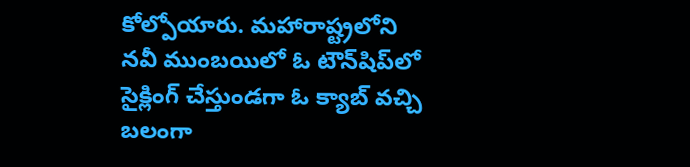కోల్పోయారు. మహారాష్ట్రలోని నవీ ముంబయిలో ఓ టౌన్‌షిప్‌లో సైక్లింగ్ చేస్తుండగా ఓ క్యాబ్ వచ్చి బలంగా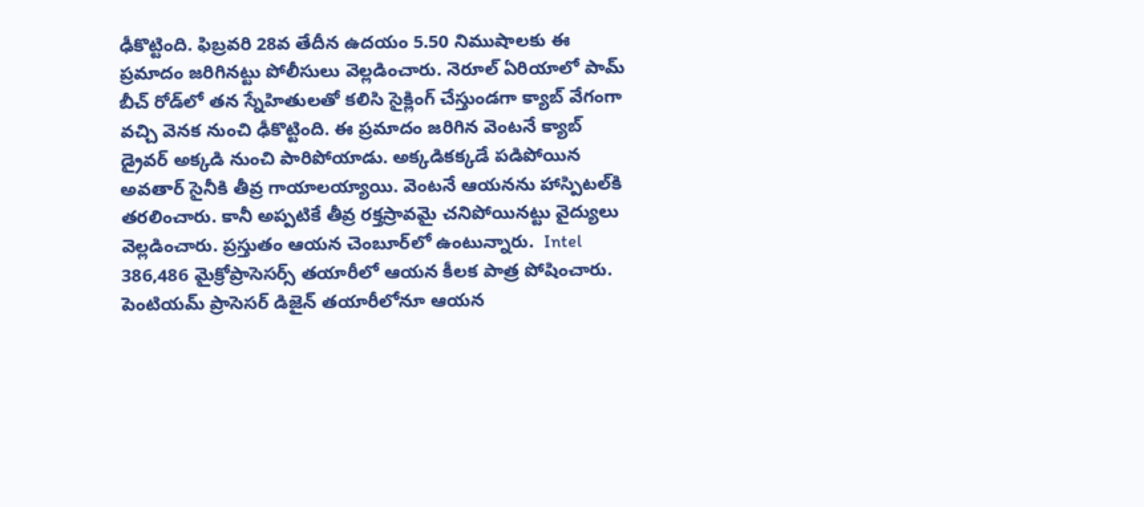ఢీకొట్టింది. ఫిబ్రవరి 28వ తేదీన ఉదయం 5.50 నిముషాలకు ఈ ప్రమాదం జరిగినట్టు పోలీసులు వెల్లడించారు. నెరూల్ ఏరియాలో పామ్ బీచ్ రోడ్‌లో తన స్నేహితులతో కలిసి సైక్లింగ్ చేస్తుండగా క్యాబ్ వేగంగా వచ్చి వెనక నుంచి ఢీకొట్టింది. ఈ ప్రమాదం జరిగిన వెంటనే క్యాబ్ డ్రైవర్‌ అక్కడి నుంచి పారిపోయాడు. అక్కడికక్కడే పడిపోయిన అవతార్ సైనీకి తీవ్ర గాయాలయ్యాయి. వెంటనే ఆయనను హాస్పిటల్‌కి తరలించారు. కానీ అప్పటికే తీవ్ర రక్తస్రావమై చనిపోయినట్టు వైద్యులు వెల్లడించారు. ప్రస్తుతం ఆయన చెంబూర్‌లో ఉంటున్నారు.  Intel 386,486 మైక్రోప్రాసెసర్స్‌ తయారీలో ఆయన కీలక పాత్ర పోషించారు. పెంటియమ్ ప్రాసెసర్ డిజైన్‌ తయారీలోనూ ఆయన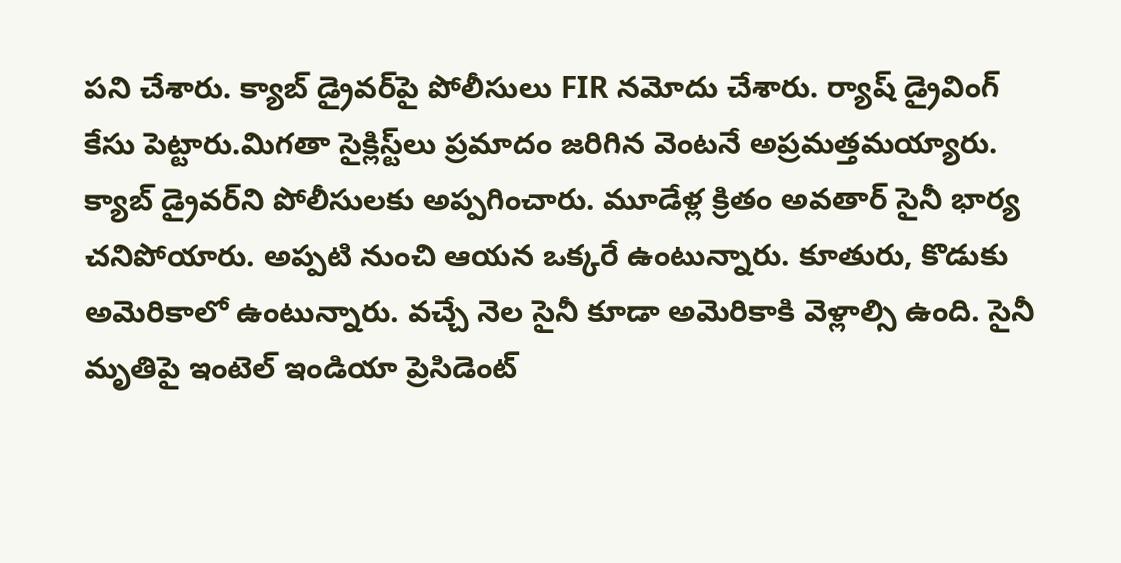పని చేశారు. క్యాబ్ డ్రైవర్‌పై పోలీసులు FIR నమోదు చేశారు. ర్యాష్ డ్రైవింగ్‌ కేసు పెట్టారు.మిగతా సైక్లిస్ట్‌లు ప్రమాదం జరిగిన వెంటనే అప్రమత్తమయ్యారు. క్యాబ్‌ డ్రైవర్‌ని పోలీసులకు అప్పగించారు. మూడేళ్ల క్రితం అవతార్ సైనీ భార్య చనిపోయారు. అప్పటి నుంచి ఆయన ఒక్కరే ఉంటున్నారు. కూతురు, కొడుకు అమెరికాలో ఉంటున్నారు. వచ్చే నెల సైనీ కూడా అమెరికాకి వెళ్లాల్సి ఉంది. సైనీ మృతిపై ఇంటెల్ ఇండియా ప్రెసిడెంట్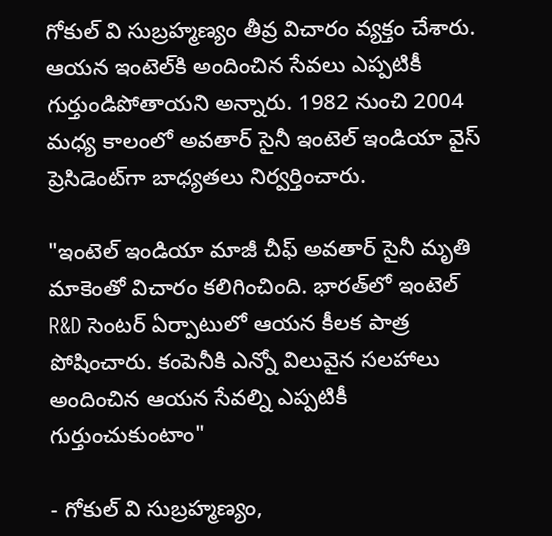గోకుల్ వి సుబ్రహ్మణ్యం తీవ్ర విచారం వ్యక్తం చేశారు. ఆయన ఇంటెల్‌కి అందించిన సేవలు ఎప్పటికీ గుర్తుండిపోతాయని అన్నారు. 1982 నుంచి 2004 మధ్య కాలంలో అవతార్ సైనీ ఇంటెల్ ఇండియా వైస్‌ ప్రెసిడెంట్‌గా బాధ్యతలు నిర్వర్తించారు.

"ఇంటెల్ ఇండియా మాజీ చీఫ్ అవతార్ సైనీ మృతి మాకెంతో విచారం కలిగించింది. భారత్‌లో ఇంటెల్ R&D సెంటర్‌ ఏర్పాటులో ఆయన కీలక పాత్ర పోషించారు. కంపెనీకి ఎన్నో విలువైన సలహాలు అందించిన ఆయన సేవల్ని ఎప్పటికీ గుర్తుంచుకుంటాం"

- గోకుల్ వి సుబ్రహ్మణ్యం,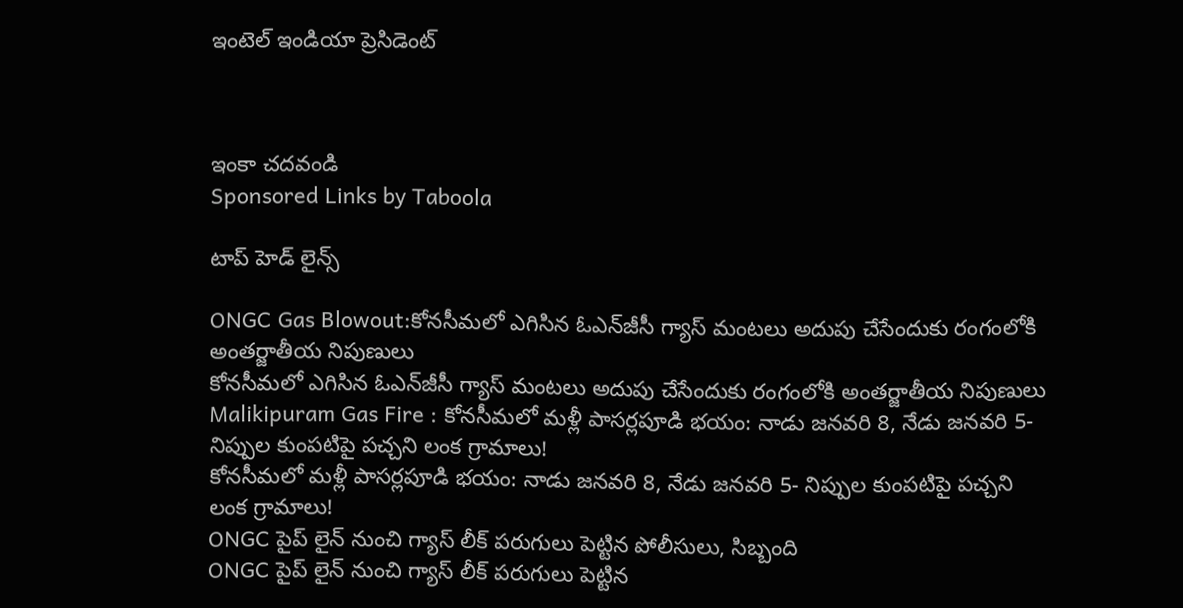ఇంటెల్ ఇండియా ప్రెసిడెంట్



ఇంకా చదవండి
Sponsored Links by Taboola

టాప్ హెడ్ లైన్స్

ONGC Gas Blowout:కోనసీమలో ఎగిసిన ఓఎన్‌జీసీ గ్యాస్‌ మంటలు అదుపు చేసేందుకు రంగంలోకి అంతర్జాతీయ నిపుణులు
కోనసీమలో ఎగిసిన ఓఎన్‌జీసీ గ్యాస్‌ మంటలు అదుపు చేసేందుకు రంగంలోకి అంతర్జాతీయ నిపుణులు
Malikipuram Gas Fire : కోనసీమలో మళ్లీ పాసర్లపూడి భయం: నాడు జనవరి 8, నేడు జనవరి 5- నిప్పుల కుంపటిపై పచ్చని లంక గ్రామాలు!
కోనసీమలో మళ్లీ పాసర్లపూడి భయం: నాడు జనవరి 8, నేడు జనవరి 5- నిప్పుల కుంపటిపై పచ్చని లంక గ్రామాలు!
ONGC పైప్ లైన్ నుంచి గ్యాస్ లీక్ పరుగులు పెట్టిన పోలీసులు, సిబ్బంది
ONGC పైప్ లైన్ నుంచి గ్యాస్ లీక్ పరుగులు పెట్టిన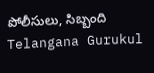పోలీసులు, సిబ్బంది
Telangana Gurukul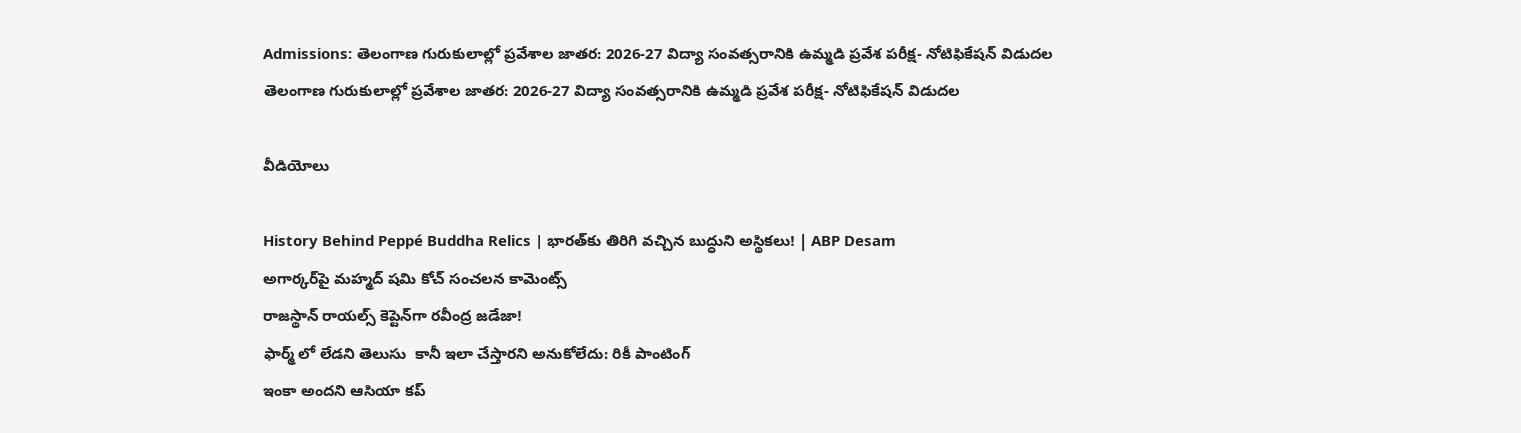Admissions: తెలంగాణ గురుకులాల్లో ప్రవేశాల జాతర: 2026-27 విద్యా సంవత్సరానికి ఉమ్మడి ప్రవేశ పరీక్ష- నోటిఫికేషన్ విడుదల
తెలంగాణ గురుకులాల్లో ప్రవేశాల జాతర: 2026-27 విద్యా సంవత్సరానికి ఉమ్మడి ప్రవేశ పరీక్ష- నోటిఫికేషన్ విడుదల

వీడియోలు

History Behind Peppé Buddha Relics | భారత్‌కు తిరిగి వచ్చిన బుద్ధుని అస్థికలు! | ABP Desam
అగార్కర్‌పై మహ్మద్ షమి కోచ్ సంచలన కామెంట్స్
రాజస్థాన్ రాయల్స్ కెప్టెన్‌గా రవీంద్ర జడేజా!
ఫార్మ్ లో లేడని తెలుసు  కానీ ఇలా చేస్తారని అనుకోలేదు: రికీ పాంటింగ్
ఇంకా అందని ఆసియా కప్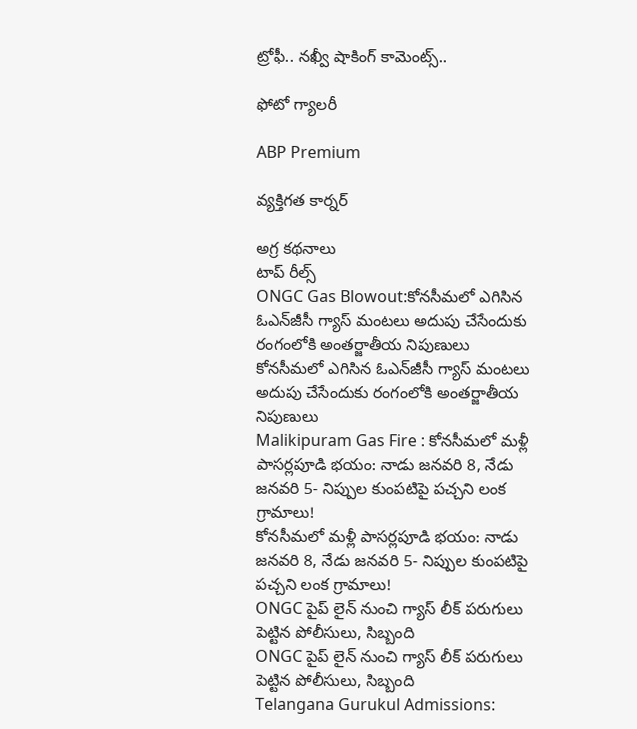ట్రోఫీ.. నఖ్వీ షాకింగ్ కామెంట్స్..

ఫోటో గ్యాలరీ

ABP Premium

వ్యక్తిగత కార్నర్

అగ్ర కథనాలు
టాప్ రీల్స్
ONGC Gas Blowout:కోనసీమలో ఎగిసిన ఓఎన్‌జీసీ గ్యాస్‌ మంటలు అదుపు చేసేందుకు రంగంలోకి అంతర్జాతీయ నిపుణులు
కోనసీమలో ఎగిసిన ఓఎన్‌జీసీ గ్యాస్‌ మంటలు అదుపు చేసేందుకు రంగంలోకి అంతర్జాతీయ నిపుణులు
Malikipuram Gas Fire : కోనసీమలో మళ్లీ పాసర్లపూడి భయం: నాడు జనవరి 8, నేడు జనవరి 5- నిప్పుల కుంపటిపై పచ్చని లంక గ్రామాలు!
కోనసీమలో మళ్లీ పాసర్లపూడి భయం: నాడు జనవరి 8, నేడు జనవరి 5- నిప్పుల కుంపటిపై పచ్చని లంక గ్రామాలు!
ONGC పైప్ లైన్ నుంచి గ్యాస్ లీక్ పరుగులు పెట్టిన పోలీసులు, సిబ్బంది
ONGC పైప్ లైన్ నుంచి గ్యాస్ లీక్ పరుగులు పెట్టిన పోలీసులు, సిబ్బంది
Telangana Gurukul Admissions: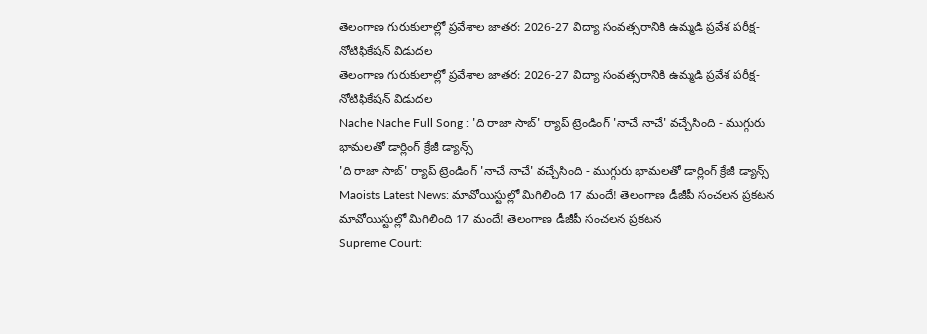తెలంగాణ గురుకులాల్లో ప్రవేశాల జాతర: 2026-27 విద్యా సంవత్సరానికి ఉమ్మడి ప్రవేశ పరీక్ష- నోటిఫికేషన్ విడుదల
తెలంగాణ గురుకులాల్లో ప్రవేశాల జాతర: 2026-27 విద్యా సంవత్సరానికి ఉమ్మడి ప్రవేశ పరీక్ష- నోటిఫికేషన్ విడుదల
Nache Nache Full Song : 'ది రాజా సాబ్' ర్యాప్ ట్రెండింగ్ 'నాచే నాచే' వచ్చేసింది - ముగ్గురు భామలతో డార్లింగ్ క్రేజీ డ్యాన్స్
'ది రాజా సాబ్' ర్యాప్ ట్రెండింగ్ 'నాచే నాచే' వచ్చేసింది - ముగ్గురు భామలతో డార్లింగ్ క్రేజీ డ్యాన్స్
Maoists Latest News: మావోయిస్టుల్లో మిగిలింది 17 మందే! తెలంగాణ డీజీపీ సంచలన ప్రకటన
మావోయిస్టుల్లో మిగిలింది 17 మందే! తెలంగాణ డీజీపీ సంచలన ప్రకటన
Supreme Court: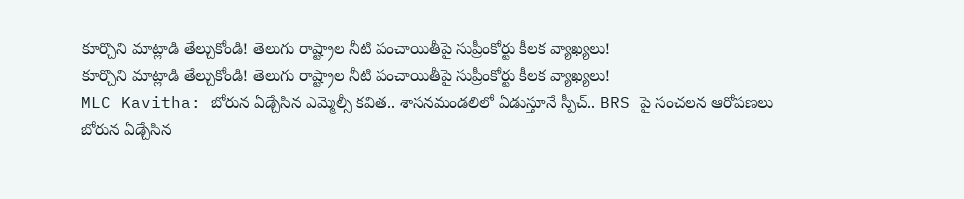కూర్చొని మాట్లాడి తేల్చుకోండి! తెలుగు రాష్ట్రాల నీటి పంచాయితీపై సుప్రీంకోర్టు కీలక వ్యాఖ్యలు!
కూర్చొని మాట్లాడి తేల్చుకోండి! తెలుగు రాష్ట్రాల నీటి పంచాయితీపై సుప్రీంకోర్టు కీలక వ్యాఖ్యలు!
MLC Kavitha: బోరున ఏడ్చేసిన ఎమ్మెల్సీ కవిత.. శాసనమండలిలో ఏడుస్తూనే స్పీచ్.. BRS పై సంచలన ఆరోపణలు
బోరున ఏడ్చేసిన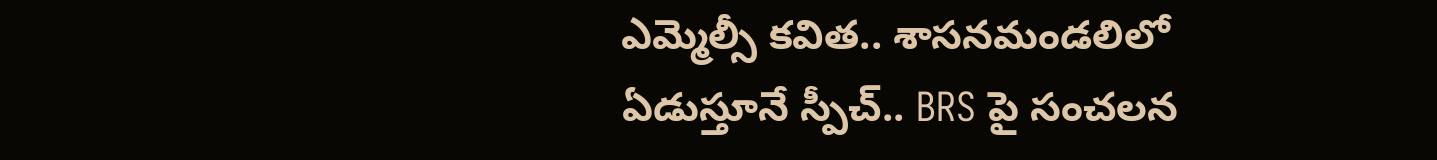ఎమ్మెల్సీ కవిత.. శాసనమండలిలో ఏడుస్తూనే స్పీచ్.. BRS పై సంచలన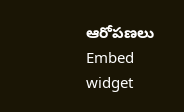ఆరోపణలు
Embed widget